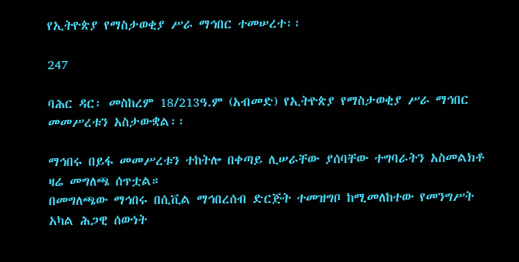የኢትዮጵያ የማስታወቂያ ሥራ ማኅበር ተመሠረተ፡፡

247

ባሕር ዳር፡ መስከረም 18/213ዓ.ም (አብመድ) የኢትዮጵያ የማስታወቂያ ሥራ ማኅበር መመሥረቱን አስታውቋል፡፡

ማኅበሩ በይፋ መመሥረቱን ተከትሎ በቀጣይ ሊሠራቸው ያሰባቸው ተግባራትን አስመልክቶ ዛሬ መግለጫ ሰጥቷል።
በመግለጫው ማኅበሩ በሲቪል ማኅበረሰብ ድርጅት ተመዝግቦ ከሚመለከተው የመንግሥት አካል ሕጋዊ ሰውነት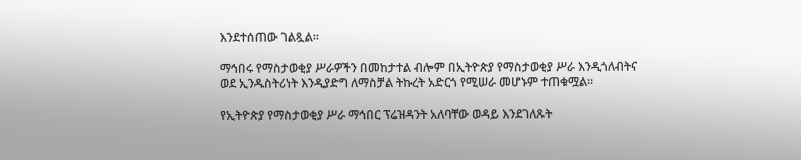እንደተሰጠው ገልጿል።

ማኅበሩ የማስታወቂያ ሥራዎችን በመከታተል ብሎም በኢትዮጵያ የማስታወቂያ ሥራ እንዲጎለብትና ወደ ኢንዱስትሪነት እንዲያድግ ለማስቻል ትኩረት አድርጎ የሚሠራ መሆኑም ተጠቁሟል።

የኢትዮጵያ የማስታወቂያ ሥራ ማኅበር ፕሬዝዳንት አለባቸው ወዳይ እንደገለጹት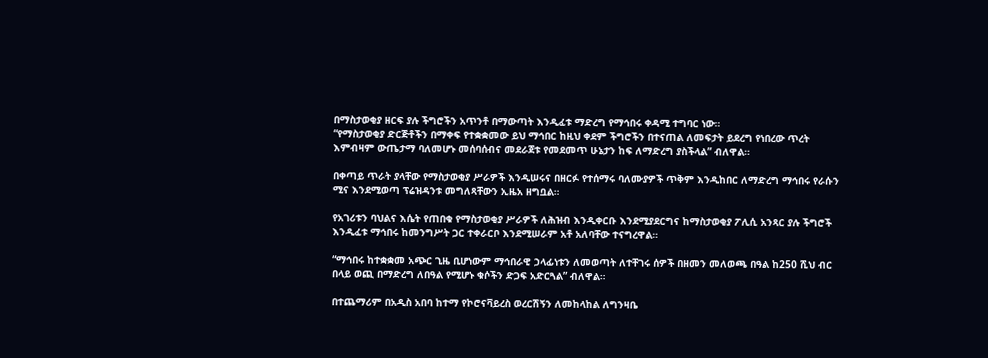በማስታወቂያ ዘርፍ ያሉ ችግሮችን አጥንቶ በማውጣት እንዲፈቱ ማድረግ የማኅበሩ ቀዳሚ ተግባር ነው።
“የማስታወቂያ ድርጅቶችን በማቀፍ የተቋቋመው ይህ ማኅበር ከዚህ ቀደም ችግሮችን በተናጠል ለመፍታት ይደረግ የነበረው ጥረት እምብዛም ውጤታማ ባለመሆኑ መሰባሰብና መደራጀቱ የመደመጥ ሁኔታን ከፍ ለማድረግ ያስችላል” ብለዋል።

በቀጣይ ጥራት ያላቸው የማስታወቂያ ሥራዎች እንዲሠሩና በዘርፉ የተሰማሩ ባለሙያዎች ጥቅም እንዲከበር ለማድረግ ማኅበሩ የራሱን ሚና እንደሚወጣ ፕሬዝዳንቱ መግለጻቸውን ኢዜአ ዘግቧል።

የአገሪቱን ባህልና እሴት የጠበቁ የማስታወቂያ ሥራዎች ለሕዝብ እንዲቀርቡ እንደሚያደርግና ከማስታወቂያ ፖሊሲ አንጻር ያሉ ችግሮች እንዲፈቱ ማኅበሩ ከመንግሥት ጋር ተቀራርቦ እንደሚሠራም አቶ አለባቸው ተናግረዋል።

“ማኅበሩ ከተቋቋመ አጭር ጊዜ ቢሆነውም ማኅበራዊ ኃላፊነቱን ለመወጣት ለተቸገሩ ሰዎች በዘመን መለወጫ በዓል ከ250 ሺህ ብር በላይ ወጪ በማድረግ ለበዓል የሚሆኑ ቁሶችን ድጋፍ አድርጓል” ብለዋል።

በተጨማሪም በአዲስ አበባ ከተማ የኮሮናቫይረስ ወረርሽኝን ለመከላከል ለግንዛቤ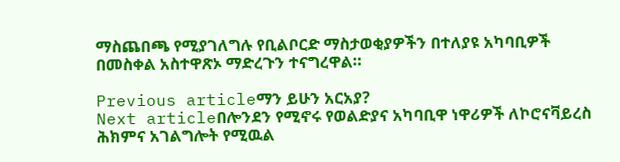ማስጨበጫ የሚያገለግሉ የቢልቦርድ ማስታወቂያዎችን በተለያዩ አካባቢዎች በመስቀል አስተዋጽኦ ማድረጉን ተናግረዋል።

Previous articleማን ይሁን አርአያ?
Next articleበሎንደን የሚኖሩ የወልድያና አካባቢዋ ነዋሪዎች ለኮሮናቫይረስ ሕክምና አገልግሎት የሚዉል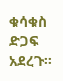ቁሳቁስ ድጋፍ አደረጉ፡፡